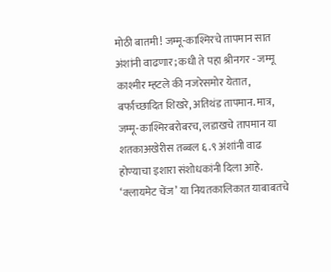मोठी बातमी! जम्मू-काश्मिरचे तापमान सात अंशांनी वाढणार; कधी ते पहा श्रीनगर - जम्मू काश्मीर म्हटले की नजरेसमोर येतात, बर्फाच्छादित शिखरे, अतिथंड तापमान. मात्र, जम्मू-काश्मिरबरोबरच, लडाखचे तापमान या शतकाअखेरीस तब्बल ६.९ अंशांनी वाढ होण्याचा इशारा संशोधकांनी दिला आहे. ‘क्लायमेट चेंज’ या नियतकालिकात याबाबतचे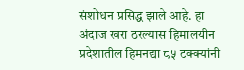संशोधन प्रसिद्ध झाले आहे. हा अंदाज खरा ठरल्यास हिमालयीन प्रदेशातील हिमनद्या ८५ टक्क्यांनी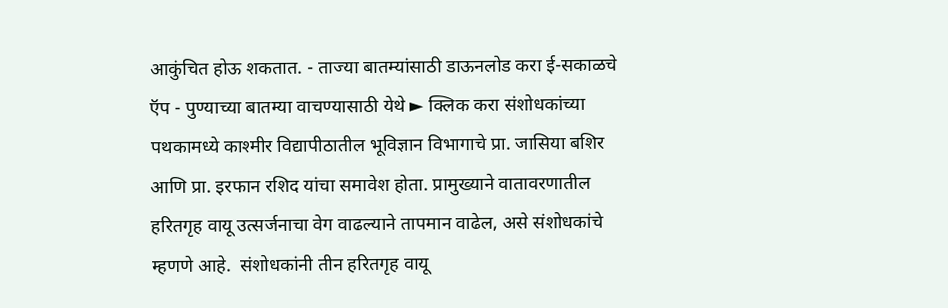आकुंचित होऊ शकतात. - ताज्या बातम्यांसाठी डाऊनलोड करा ई-सकाळचे ऍप - पुण्याच्या बातम्या वाचण्यासाठी येथे ► क्लिक करा संशोधकांच्या पथकामध्ये काश्मीर विद्यापीठातील भूविज्ञान विभागाचे प्रा. जासिया बशिर आणि प्रा. इरफान रशिद यांचा समावेश होता. प्रामुख्याने वातावरणातील हरितगृह वायू उत्सर्जनाचा वेग वाढल्याने तापमान वाढेल, असे संशोधकांचे म्हणणे आहे.  संशोधकांनी तीन हरितगृह वायू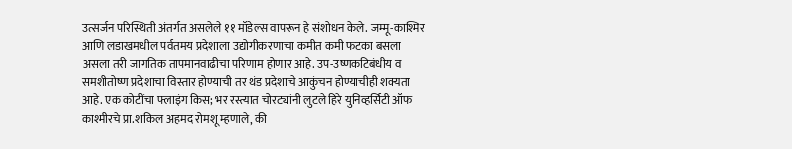उत्सर्जन परिस्थिती अंतर्गत असलेले ११ मॉडेल्स वापरून हे संशोधन केले. जम्मू-काश्मिर आणि लडाखमधील पर्वतमय प्रदेशाला उद्योगीकरणाचा कमीत कमी फटका बसला असला तरी जागतिक तापमानवाढीचा परिणाम होणार आहे. उप-उष्णकटिबंधीय व समशीतोष्ण प्रदेशाचा विस्तार होण्याची तर थंड प्रदेशाचे आकुंचन होण्याचीही शक्यता आहे. एक कोटींचा फ्लाइंग किस; भर रस्त्यात चोरट्यांनी लुटले हिरे युनिव्हर्सिटी ऑफ काश्मीरचे प्रा.शकिल अहमद रोमशू म्हणाले, की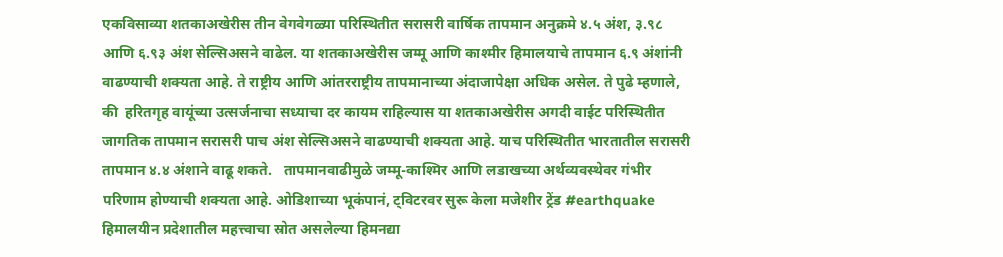एकविसाव्या शतकाअखेरीस तीन वेगवेगळ्या परिस्थितीत सरासरी वार्षिक तापमान अनुक्रमे ४.५ अंश, ३.९८ आणि ६.९३ अंश सेल्सिअसने वाढेल. या शतकाअखेरीस जम्मू आणि काश्मीर हिमालयाचे तापमान ६.९ अंशांनी वाढण्याची शक्यता आहे. ते राष्ट्रीय आणि आंतरराष्ट्रीय तापमानाच्या अंदाजापेक्षा अधिक असेल. ते पुढे म्हणाले, की  हरितगृह वायूंच्या उत्सर्जनाचा सध्याचा दर कायम राहिल्यास या शतकाअखेरीस अगदी वाईट परिस्थितीत जागतिक तापमान सरासरी पाच अंश सेल्सिअसने वाढण्याची शक्यता आहे. याच परिस्थितीत भारतातील सरासरी तापमान ४.४ अंशाने वाढू शकते.   तापमानवाढीमुळे जम्मू-काश्मिर आणि लडाखच्या अर्थव्यवस्थेवर गंभीर परिणाम होण्याची शक्यता आहे. ओडिशाच्या भूकंपानं, ट्विटरवर सुरू केला मजेशीर ट्रेंड #earthquake हिमालयीन प्रदेशातील महत्त्वाचा स्रोत असलेल्या हिमनद्या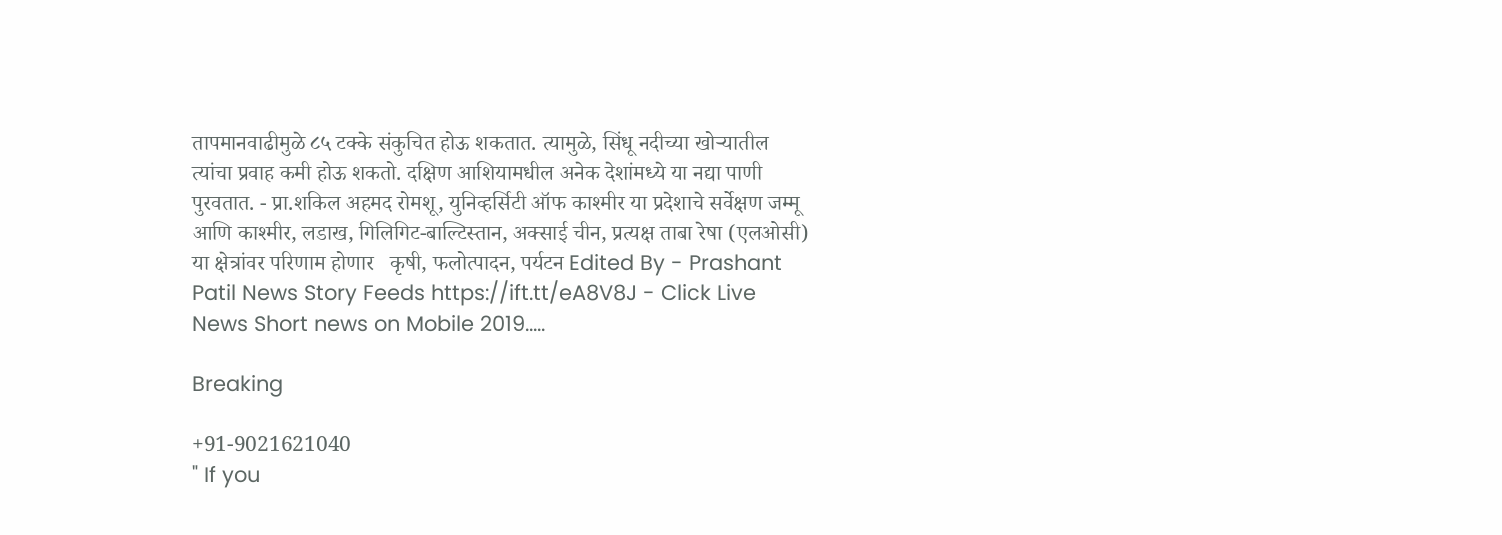तापमानवाढीमुळे ८५ टक्के संकुचित होऊ शकतात. त्यामुळे, सिंधू नदीच्या खोऱ्यातील त्यांचा प्रवाह कमी होऊ शकतो. दक्षिण आशियामधील अनेक देशांमध्ये या नद्या पाणी पुरवतात. - प्रा.शकिल अहमद रोमशू, युनिव्हर्सिटी ऑफ काश्मीर या प्रदेशाचे सर्वेक्षण जम्मू आणि काश्मीर, लडाख, गिलिगिट-बाल्टिस्तान, अक्साई चीन, प्रत्यक्ष ताबा रेषा (एलओसी)  या क्षेत्रांवर परिणाम होणार   कृषी, फलोत्पादन, पर्यटन Edited By - Prashant Patil News Story Feeds https://ift.tt/eA8V8J - Click Live News Short news on Mobile 2019.....

Breaking

+91-9021621040
" If you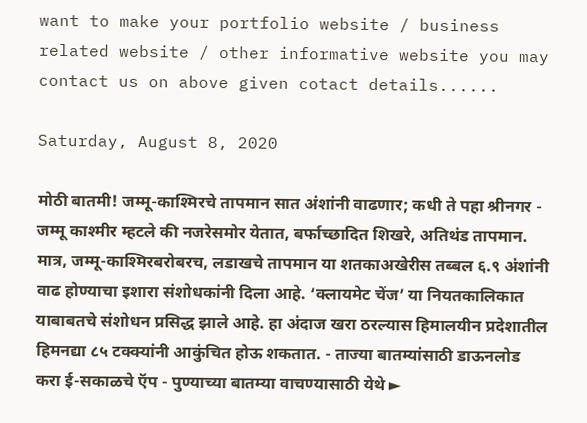want to make your portfolio website / business related website / other informative website you may contact us on above given cotact details......

Saturday, August 8, 2020

मोठी बातमी! जम्मू-काश्मिरचे तापमान सात अंशांनी वाढणार; कधी ते पहा श्रीनगर - जम्मू काश्मीर म्हटले की नजरेसमोर येतात, बर्फाच्छादित शिखरे, अतिथंड तापमान. मात्र, जम्मू-काश्मिरबरोबरच, लडाखचे तापमान या शतकाअखेरीस तब्बल ६.९ अंशांनी वाढ होण्याचा इशारा संशोधकांनी दिला आहे. ‘क्लायमेट चेंज’ या नियतकालिकात याबाबतचे संशोधन प्रसिद्ध झाले आहे. हा अंदाज खरा ठरल्यास हिमालयीन प्रदेशातील हिमनद्या ८५ टक्क्यांनी आकुंचित होऊ शकतात. - ताज्या बातम्यांसाठी डाऊनलोड करा ई-सकाळचे ऍप - पुण्याच्या बातम्या वाचण्यासाठी येथे ►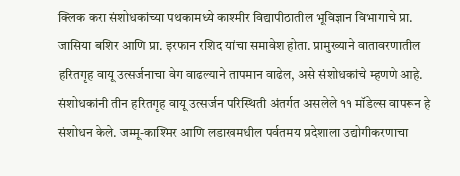क्लिक करा संशोधकांच्या पथकामध्ये काश्मीर विद्यापीठातील भूविज्ञान विभागाचे प्रा. जासिया बशिर आणि प्रा. इरफान रशिद यांचा समावेश होता. प्रामुख्याने वातावरणातील हरितगृह वायू उत्सर्जनाचा वेग वाढल्याने तापमान वाढेल, असे संशोधकांचे म्हणणे आहे.  संशोधकांनी तीन हरितगृह वायू उत्सर्जन परिस्थिती अंतर्गत असलेले ११ मॉडेल्स वापरून हे संशोधन केले. जम्मू-काश्मिर आणि लडाखमधील पर्वतमय प्रदेशाला उद्योगीकरणाचा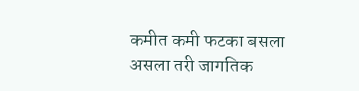कमीत कमी फटका बसला असला तरी जागतिक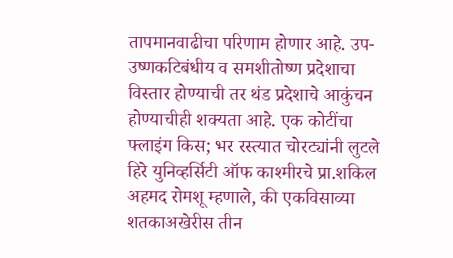तापमानवाढीचा परिणाम होणार आहे. उप-उष्णकटिबंधीय व समशीतोष्ण प्रदेशाचा विस्तार होण्याची तर थंड प्रदेशाचे आकुंचन होण्याचीही शक्यता आहे. एक कोटींचा फ्लाइंग किस; भर रस्त्यात चोरट्यांनी लुटले हिरे युनिव्हर्सिटी ऑफ काश्मीरचे प्रा.शकिल अहमद रोमशू म्हणाले, की एकविसाव्या शतकाअखेरीस तीन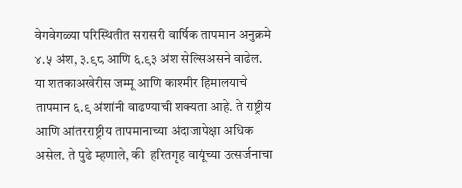वेगवेगळ्या परिस्थितीत सरासरी वार्षिक तापमान अनुक्रमे ४.५ अंश, ३.९८ आणि ६.९३ अंश सेल्सिअसने वाढेल. या शतकाअखेरीस जम्मू आणि काश्मीर हिमालयाचे तापमान ६.९ अंशांनी वाढण्याची शक्यता आहे. ते राष्ट्रीय आणि आंतरराष्ट्रीय तापमानाच्या अंदाजापेक्षा अधिक असेल. ते पुढे म्हणाले, की  हरितगृह वायूंच्या उत्सर्जनाचा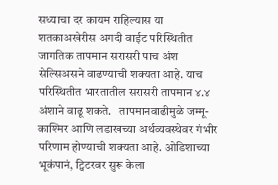सध्याचा दर कायम राहिल्यास या शतकाअखेरीस अगदी वाईट परिस्थितीत जागतिक तापमान सरासरी पाच अंश सेल्सिअसने वाढण्याची शक्यता आहे. याच परिस्थितीत भारतातील सरासरी तापमान ४.४ अंशाने वाढू शकते.   तापमानवाढीमुळे जम्मू-काश्मिर आणि लडाखच्या अर्थव्यवस्थेवर गंभीर परिणाम होण्याची शक्यता आहे. ओडिशाच्या भूकंपानं, ट्विटरवर सुरू केला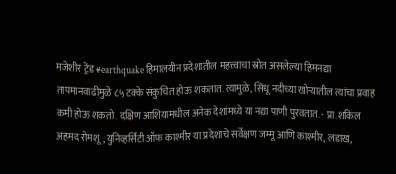मजेशीर ट्रेंड #earthquake हिमालयीन प्रदेशातील महत्त्वाचा स्रोत असलेल्या हिमनद्या तापमानवाढीमुळे ८५ टक्के संकुचित होऊ शकतात. त्यामुळे, सिंधू नदीच्या खोऱ्यातील त्यांचा प्रवाह कमी होऊ शकतो. दक्षिण आशियामधील अनेक देशांमध्ये या नद्या पाणी पुरवतात. - प्रा.शकिल अहमद रोमशू, युनिव्हर्सिटी ऑफ काश्मीर या प्रदेशाचे सर्वेक्षण जम्मू आणि काश्मीर, लडाख,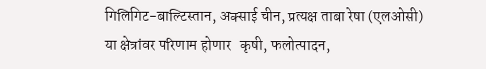गिलिगिट-बाल्टिस्तान, अक्साई चीन, प्रत्यक्ष ताबा रेषा (एलओसी)  या क्षेत्रांवर परिणाम होणार   कृषी, फलोत्पादन,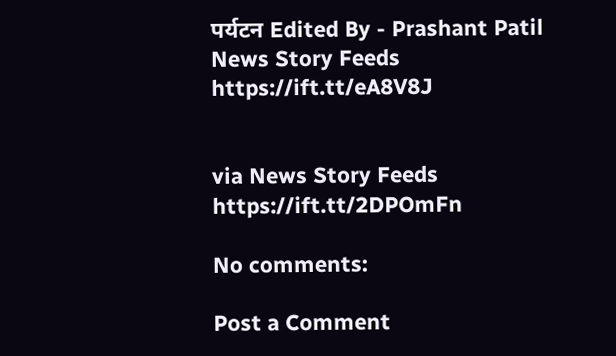पर्यटन Edited By - Prashant Patil News Story Feeds https://ift.tt/eA8V8J


via News Story Feeds https://ift.tt/2DPOmFn

No comments:

Post a Comment